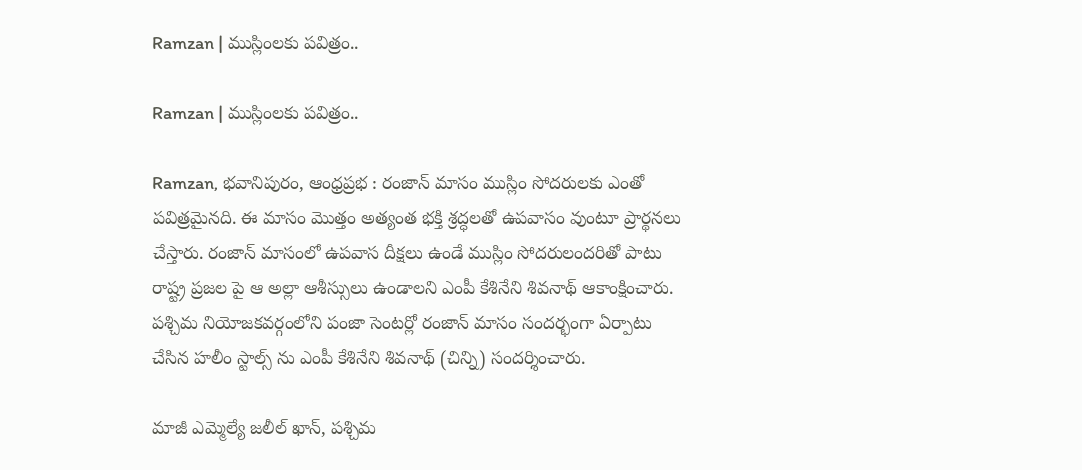Ramzan | ముస్లింల‌కు ప‌విత్రం..

Ramzan | ముస్లింల‌కు ప‌విత్రం..

Ramzan, భవానిపురం, ఆంధ్రప్రభ : రంజాన్ మాసం ముస్లిం సోద‌రుల‌కు ఎంతో పవిత్ర‌మైన‌ది. ఈ మాసం మొత్తం అత్యంత భ‌క్తి శ్ర‌ద్ధ‌ల‌తో ఉప‌వాసం వుంటూ ప్రార్థ‌న‌లు చేస్తారు. రంజాన్ మాసంలో ఉపవాస దీక్షలు ఉండే ముస్లిం సోదరులందరితో పాటు రాష్ట్ర ప్రజల పై ఆ అల్లా ఆశీస్సులు ఉండాలని ఎంపీ కేశినేని శివ‌నాథ్ ఆకాంక్షించారు. పశ్చిమ నియోజకవర్గంలోని పంజా సెంటర్లో రంజాన్ మాసం సందర్భంగా ఏర్పాటు చేసిన హలీం స్టాల్స్ ను ఎంపీ కేశినేని శివనాథ్ (చిన్ని) సందర్శించారు.

మాజీ ఎమ్మెల్యే జ‌లీల్ ఖాన్, ప‌శ్చిమ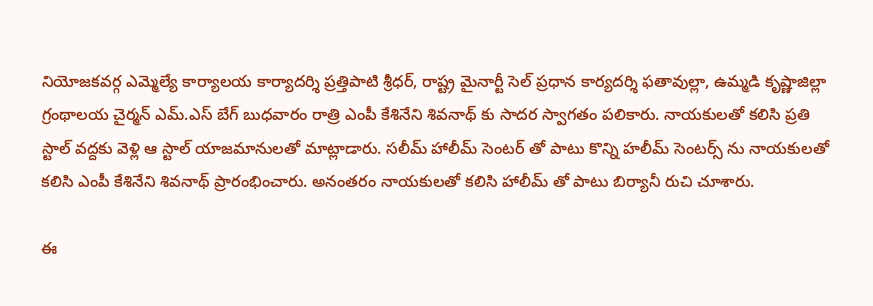నియోజ‌క‌వ‌ర్గ ఎమ్మెల్యే కార్యాల‌య కార్యాద‌ర్శి ప్ర‌త్తిపాటి శ్రీధ‌ర్, రాష్ట్ర మైనార్టీ సెల్ ప్ర‌ధాన కార్య‌ద‌ర్శి ఫ‌తావుల్లా, ఉమ్మ‌డి కృష్ణాజిల్లా గ్రంథాల‌య చైర్మ‌న్ ఎమ్.ఎస్ బేగ్ బుధ‌వారం రాత్రి ఎంపీ కేశినేని శివ‌నాథ్ కు సాద‌ర స్వాగ‌తం ప‌లికారు. నాయ‌కుల‌తో క‌లిసి ప్రతి స్టాల్ వ‌ద్దకు వెళ్లి ఆ స్టాల్ యాజ‌మానుల‌తో మాట్లాడారు. సలీమ్ హాలీమ్ సెంట‌ర్ తో పాటు కొన్ని హ‌లీమ్ సెంట‌ర్స్ ను నాయ‌కుల‌తో క‌లిసి ఎంపీ కేశినేని శివ‌నాథ్ ప్రారంభించారు. అనంతరం నాయ‌కుల‌తో క‌లిసి హాలీమ్ తో పాటు బిర్యానీ రుచి చూశారు.

ఈ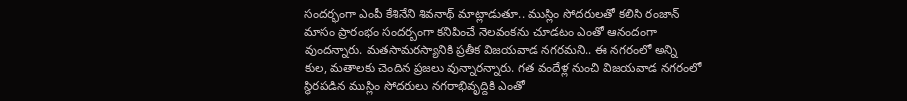సంద‌ర్భంగా ఎంపీ కేశినేని శివ‌నాథ్ మాట్లాడుతూ.. ముస్లిం సోద‌రుల‌తో క‌లిసి రంజాన్ మాసం ప్రారంభం సందర్బంగా క‌నిపించే నెల‌వంకను చూడ‌టం ఎంతో ఆనందంగా వుంద‌న్నారు. మ‌తసామ‌ర‌స్యానికి ప్ర‌తీక విజ‌య‌వాడ న‌గ‌రమ‌ని.. ఈ న‌గ‌రంలో అన్ని కుల‌, మ‌తాల‌కు చెందిన ప్ర‌జ‌లు వున్నార‌న్నారు. గ‌త వందేళ్ల నుంచి విజ‌య‌వాడ న‌గరంలో స్థిర‌ప‌డిన ముస్లిం సోద‌రులు న‌గ‌రాభివృద్దికి ఎంతో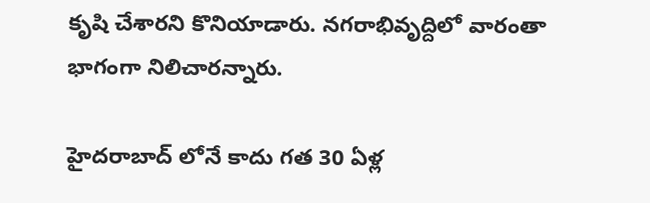కృషి చేశార‌ని కొనియాడారు. న‌గ‌రాభివృద్దిలో వారంతా భాగంగా నిలిచార‌న్నారు.

హైద‌రాబాద్ లోనే కాదు గ‌త 30 ఏళ్ల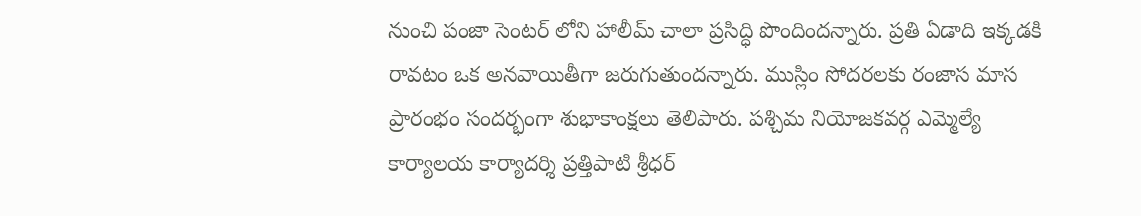నుంచి పంజా సెంట‌ర్ లోని హాలీమ్ చాలా ప్ర‌సిద్ధి పొందిందన్నారు. ప్ర‌తి ఏడాది ఇక్క‌డ‌కి రావ‌టం ఒక అన‌వాయితీగా జ‌రుగుతుంద‌న్నారు. ముస్లిం సోద‌ర‌ల‌కు రంజాస మాస ప్రారంభం సంద‌ర్భంగా శుభాకాంక్ష‌లు తెలిపారు. ప‌శ్చిమ నియోజ‌క‌వ‌ర్గ ఎమ్మెల్యే కార్యాల‌య కార్యాద‌ర్శి ప్ర‌త్తిపాటి శ్రీధ‌ర్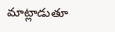మాట్లాడుతూ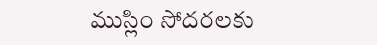ముస్లిం సోద‌ర‌ల‌కు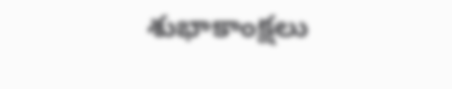శుభాకాంక్ష‌లు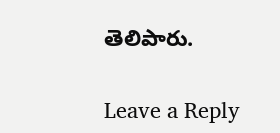తెలిపారు.

Leave a Reply